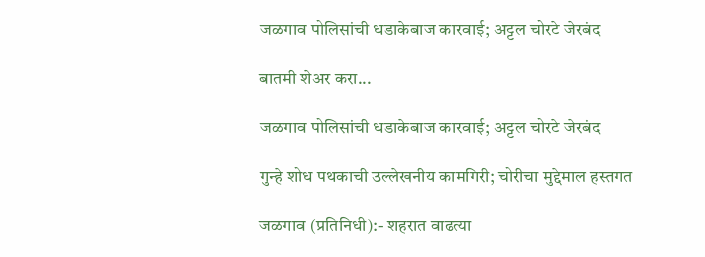जळगाव पोलिसांची धडाकेबाज कारवाई; अट्टल चोरटे जेरबंद

बातमी शेअर करा...

जळगाव पोलिसांची धडाकेबाज कारवाई; अट्टल चोरटे जेरबंद

गुन्हे शोध पथकाची उल्लेखनीय कामगिरी; चोरीचा मुद्देमाल हस्तगत

जळगाव (प्रतिनिधी):- शहरात वाढत्या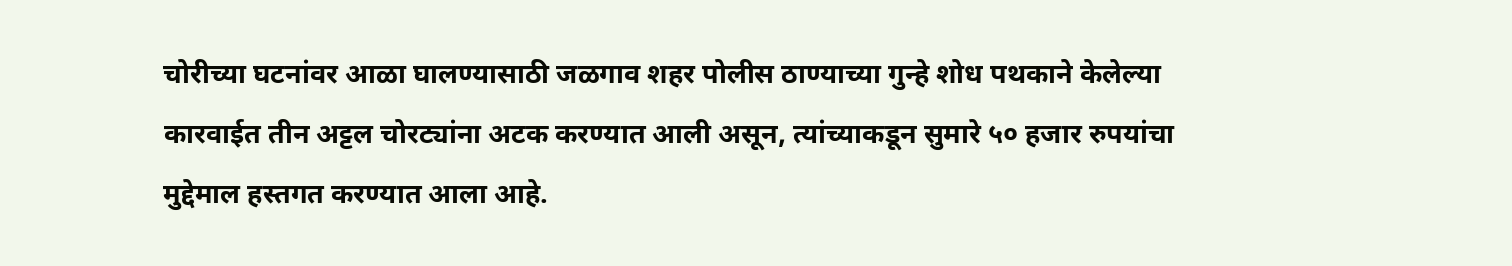चोरीच्या घटनांवर आळा घालण्यासाठी जळगाव शहर पोलीस ठाण्याच्या गुन्हे शोध पथकाने केलेल्या कारवाईत तीन अट्टल चोरट्यांना अटक करण्यात आली असून, त्यांच्याकडून सुमारे ५० हजार रुपयांचा मुद्देमाल हस्तगत करण्यात आला आहे.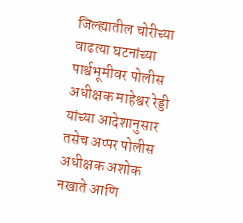जिल्ह्यातील चोरीच्या वाढत्या घटनांच्या पार्श्वभूमीवर पोलीस अधीक्षक माहेश्वर रेड्डी यांच्या आदेशानुसार तसेच अप्पर पोलीस अधीक्षक अशोक नखाते आणि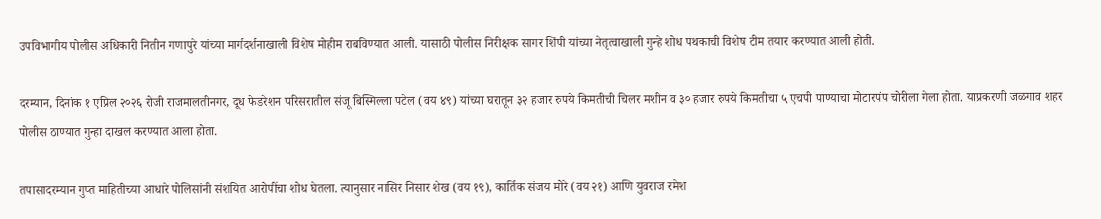उपविभागीय पोलीस अधिकारी नितीन गणापुरे यांच्या मार्गदर्शनाखाली विशेष मोहीम राबविण्यात आली. यासाठी पोलीस निरीक्षक सागर शिंपी यांच्या नेतृत्वाखाली गुन्हे शोध पथकाची विशेष टीम तयार करण्यात आली होती.

दरम्यान, दिनांक १ एप्रिल २०२६ रोजी राजमालतीनगर, दूध फेडरेशन परिसरातील संजू बिस्मिल्ला पटेल (वय ४९) यांच्या घरातून ३२ हजार रुपये किमतीची चिलर मशीन व ३० हजार रुपये किमतीचा ५ एचपी पाण्याचा मोटारपंप चोरीला गेला होता. याप्रकरणी जळगाव शहर पोलीस ठाण्यात गुन्हा दाखल करण्यात आला होता.

तपासादरम्यान गुप्त माहितीच्या आधारे पोलिसांनी संशयित आरोपींचा शोध घेतला. त्यानुसार नासिर निसार शेख (वय १९), कार्तिक संजय मोरे (वय २१) आणि युवराज रमेश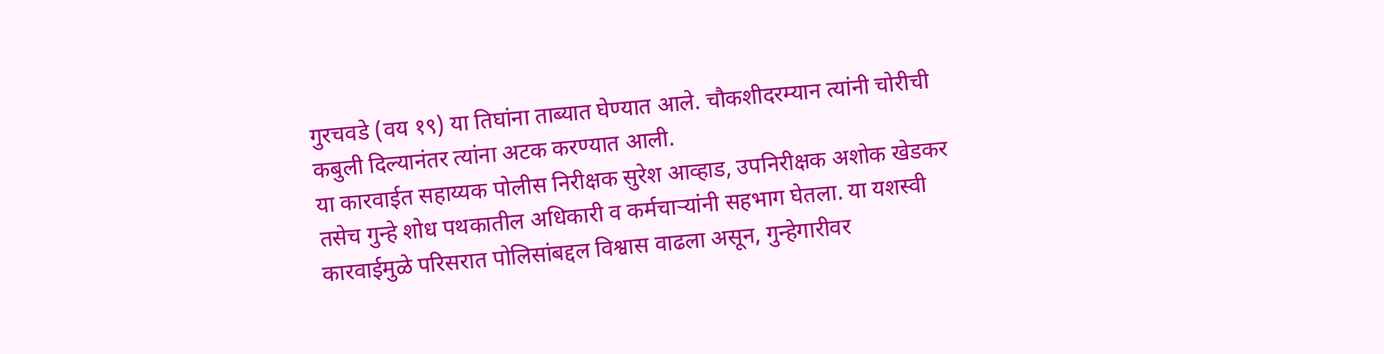गुरचवडे (वय १९) या तिघांना ताब्यात घेण्यात आले. चौकशीदरम्यान त्यांनी चोरीची कबुली दिल्यानंतर त्यांना अटक करण्यात आली.
या कारवाईत सहाय्यक पोलीस निरीक्षक सुरेश आव्हाड, उपनिरीक्षक अशोक खेडकर तसेच गुन्हे शोध पथकातील अधिकारी व कर्मचाऱ्यांनी सहभाग घेतला. या यशस्वी कारवाईमुळे परिसरात पोलिसांबद्दल विश्वास वाढला असून, गुन्हेगारीवर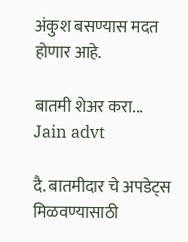अंकुश बसण्यास मदत होणार आहे.

बातमी शेअर करा...
Jain advt

दै. बातमीदार चे अपडेट्स मिळवण्यासाठी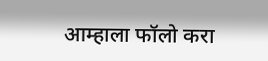आम्हाला फॉलो करा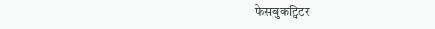फेसबुकट्विटर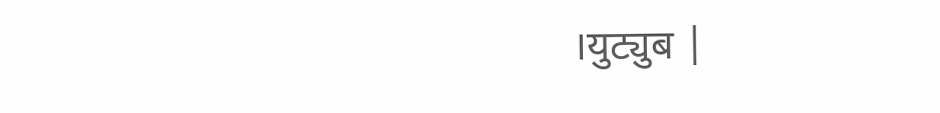।युट्युब |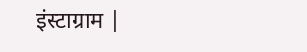इंस्टाग्राम |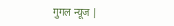गुगल न्यूज |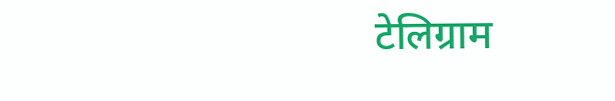टेलिग्राम